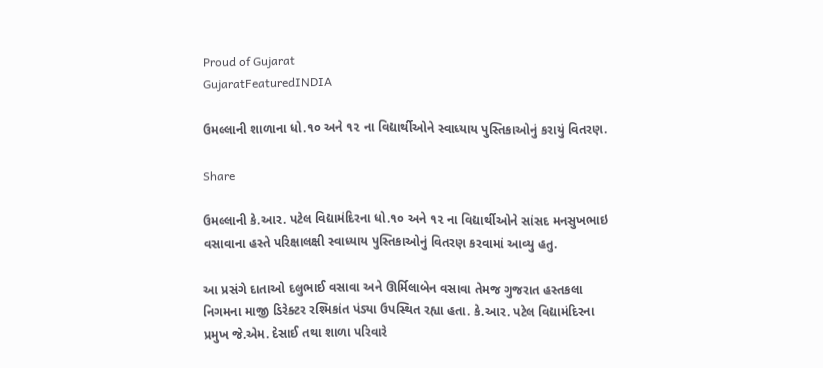Proud of Gujarat
GujaratFeaturedINDIA

ઉમલ્લાની શાળાના ધો.૧૦ અને ૧૨ ના વિદ્યાર્થીઓને સ્વાધ્યાય પુસ્તિકાઓનું કરાયું વિતરણ.

Share

ઉમલ્લાની કે.આર. પટેલ વિદ્યામંદિરના ધો.૧૦ અને ૧૨ ના વિદ્યાર્થીઓને સાંસદ મનસુખભાઇ વસાવાના હસ્તે પરિક્ષાલક્ષી સ્વાધ્યાય પુસ્તિકાઓનું વિતરણ કરવામાં આવ્યુ હતુ.

આ પ્રસંગે દાતાઓ દલુભાઈ વસાવા અને ઊર્મિલાબેન વસાવા તેમજ ગુજરાત હસ્તકલા નિગમના માજી ડિરેક્ટર રશ્મિકાંત પંડ્યા ઉપસ્થિત રહ્યા હતા. કે.આર. પટેલ વિદ્યામંદિરના પ્રમુખ જે.એમ. દેસાઈ તથા શાળા પરિવારે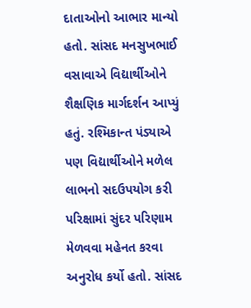દાતાઓનો આભાર માન્યો હતો. સાંસદ મનસુખભાઈ વસાવાએ વિદ્યાર્થીઓને શૈક્ષણિક માર્ગદર્શન આપ્યું હતું. રશ્મિકાન્ત પંડ્યાએ પણ વિદ્યાર્થીઓને મળેલ લાભનો સદઉપયોગ કરી પરિક્ષામાં સુંદર પરિણામ મેળવવા મહેનત કરવા અનુરોધ કર્યો હતો. સાંસદ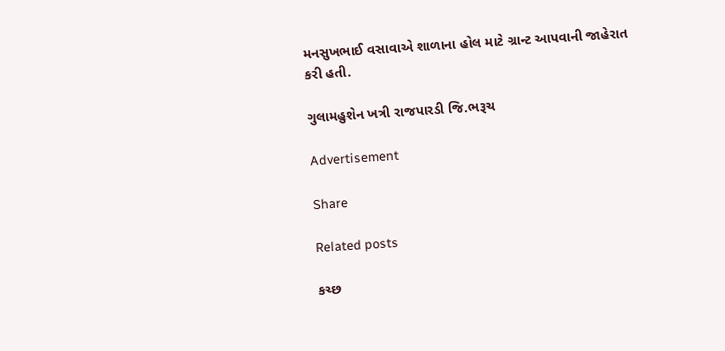મનસુખભાઈ વસાવાએ શાળાના હોલ માટે ગ્રાન્ટ આપવાની જાહેરાત કરી હતી.

ગુલામહુશેન ખત્રી રાજપારડી જિ.ભરૂચ

Advertisement

Share

Related posts

કચ્છ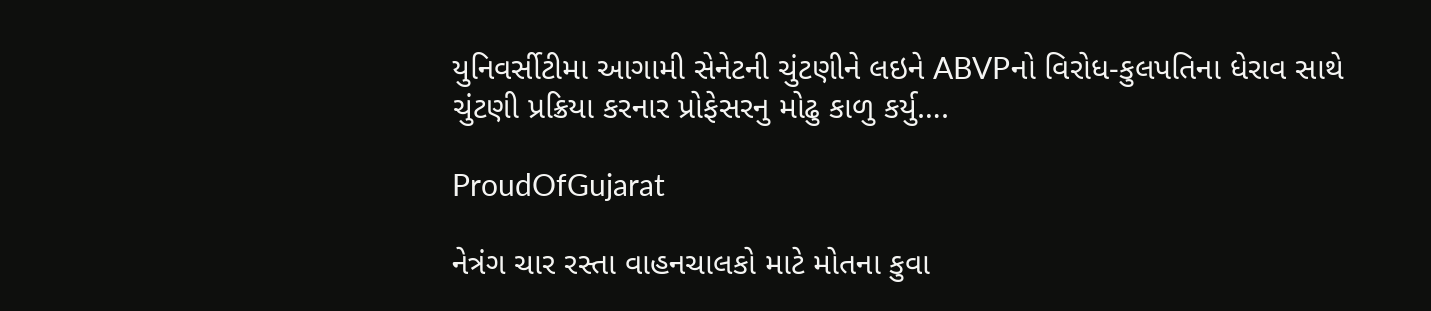યુનિવર્સીટીમા આગામી સેનેટની ચુંટણીને લઇને ABVPનો વિરોધ-કુલપતિના ધેરાવ સાથે ચુંટણી પ્રક્રિયા કરનાર પ્રોફેસરનુ મોઢુ કાળુ કર્યુ….

ProudOfGujarat

નેત્રંગ ચાર રસ્તા વાહનચાલકો માટે મોતના કુવા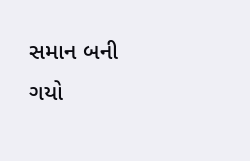સમાન બની ગયો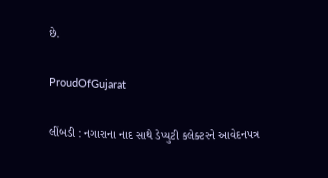છે.

ProudOfGujarat

લીંબડી : નગારાના નાદ સાથે ડેપ્યુટી કલેક્ટરને આવેદનપત્ર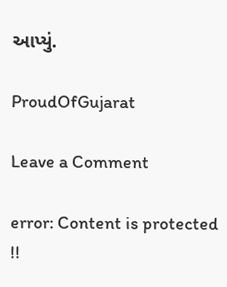આપ્યું.

ProudOfGujarat

Leave a Comment

error: Content is protected !!